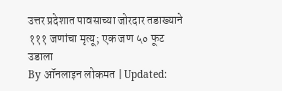उत्तर प्रदेशात पावसाच्या जोरदार तडाख्याने १११ जणांचा मृत्यू; एक जण ५० फूट उडाला
By ऑनलाइन लोकमत | Updated: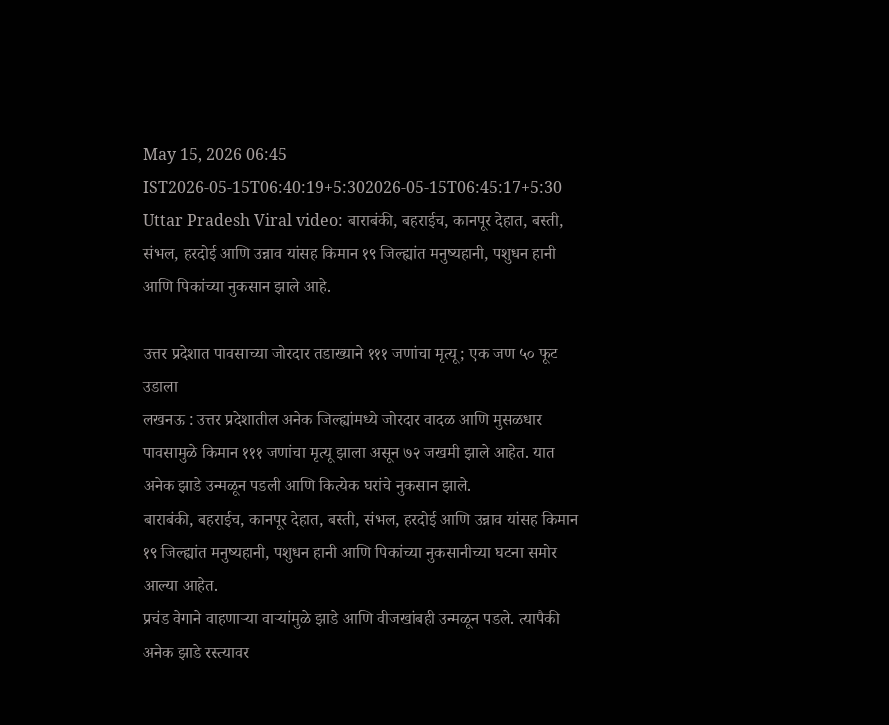May 15, 2026 06:45 IST2026-05-15T06:40:19+5:302026-05-15T06:45:17+5:30
Uttar Pradesh Viral video: बाराबंकी, बहराईच, कानपूर देहात, बस्ती, संभल, हरदोई आणि उन्नाव यांसह किमान १९ जिल्ह्यांत मनुष्यहानी, पशुधन हानी आणि पिकांच्या नुकसान झाले आहे.

उत्तर प्रदेशात पावसाच्या जोरदार तडाख्याने १११ जणांचा मृत्यू; एक जण ५० फूट उडाला
लखनऊ : उत्तर प्रदेशातील अनेक जिल्ह्यांमध्ये जोरदार वादळ आणि मुसळधार पावसामुळे किमान १११ जणांचा मृत्यू झाला असून ७२ जखमी झाले आहेत. यात अनेक झाडे उन्मळून पडली आणि कित्येक घरांचे नुकसान झाले.
बाराबंकी, बहराईच, कानपूर देहात, बस्ती, संभल, हरदोई आणि उन्नाव यांसह किमान १९ जिल्ह्यांत मनुष्यहानी, पशुधन हानी आणि पिकांच्या नुकसानीच्या घटना समोर आल्या आहेत.
प्रचंड वेगाने वाहणाऱ्या वाऱ्यांमुळे झाडे आणि वीजखांबही उन्मळून पडले. त्यापैकी अनेक झाडे रस्त्यावर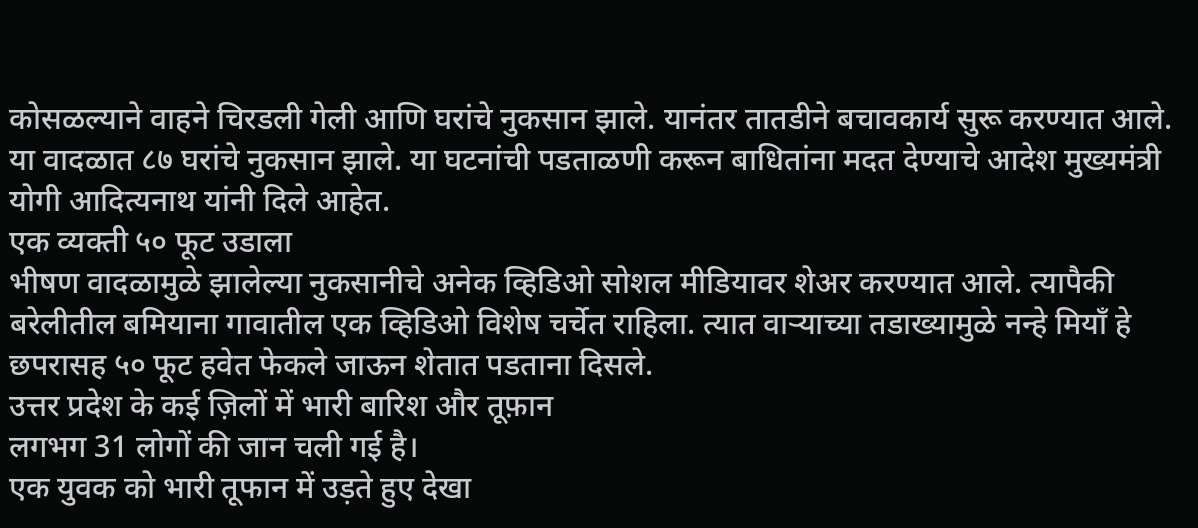कोसळल्याने वाहने चिरडली गेली आणि घरांचे नुकसान झाले. यानंतर तातडीने बचावकार्य सुरू करण्यात आले.
या वादळात ८७ घरांचे नुकसान झाले. या घटनांची पडताळणी करून बाधितांना मदत देण्याचे आदेश मुख्यमंत्री योगी आदित्यनाथ यांनी दिले आहेत.
एक व्यक्ती ५० फूट उडाला
भीषण वादळामुळे झालेल्या नुकसानीचे अनेक व्हिडिओ सोशल मीडियावर शेअर करण्यात आले. त्यापैकी बरेलीतील बमियाना गावातील एक व्हिडिओ विशेष चर्चेत राहिला. त्यात वाऱ्याच्या तडाख्यामुळे नन्हे मियाँ हे छपरासह ५० फूट हवेत फेकले जाऊन शेतात पडताना दिसले.
उत्तर प्रदेश के कई ज़िलों में भारी बारिश और तूफ़ान
लगभग 31 लोगों की जान चली गई है।
एक युवक को भारी तूफान में उड़ते हुए देखा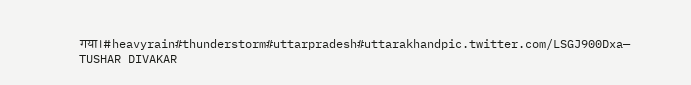गया।#heavyrain#thunderstorm#uttarpradesh#uttarakhandpic.twitter.com/LSGJ900Dxa— TUSHAR DIVAKAR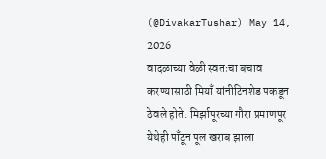(@DivakarTushar) May 14, 2026
वादळाच्या वेळी स्वतःचा बचाव करण्यासाठी मियाँ यांनीटिनशेड पकडून ठेवले होते. मिर्झापूरच्या गौरा प्रमाणपूर येथेही पाँटून पूल खराब झाला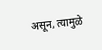असून, त्यामुळे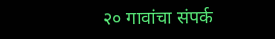२० गावांचा संपर्क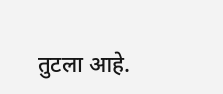तुटला आहे.